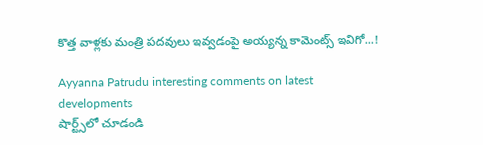కొత్త వాళ్లకు మంత్రి పదవులు ఇవ్వడంపై అయ్యన్న కామెంట్స్ ఇవిగో...!

Ayyanna Patrudu interesting comments on latest developments
షార్ట్స్‌లో చూడండి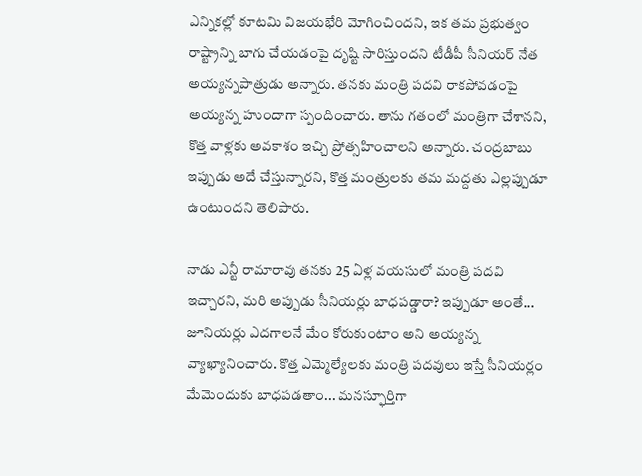ఎన్నికల్లో కూటమి విజయభేరి మోగించిందని, ఇక తమ ప్రభుత్వం రాష్ట్రాన్ని బాగు చేయడంపై దృష్టి సారిస్తుందని టీడీపీ సీనియర్ నేత అయ్యన్నపాత్రుడు అన్నారు. తనకు మంత్రి పదవి రాకపోవడంపై అయ్యన్న హుందాగా స్పందించారు. తాను గతంలో మంత్రిగా చేశానని, కొత్త వాళ్లకు అవకాశం ఇచ్చి ప్రోత్సహించాలని అన్నారు. చంద్రబాబు ఇప్పుడు అదే చేస్తున్నారని, కొత్త మంత్రులకు తమ మద్దతు ఎల్లప్పుడూ ఉంటుందని తెలిపారు.

నాడు ఎన్టీ రామారావు తనకు 25 ఏళ్ల వయసులో మంత్రి పదవి ఇచ్చారని, మరి అప్పుడు సీనియర్లు బాధపడ్డారా? ఇప్పుడూ అంతే... జూనియర్లు ఎదగాలనే మేం కోరుకుంటాం అని అయ్యన్న వ్యాఖ్యానించారు. కొత్త ఎమ్మెల్యేలకు మంత్రి పదవులు ఇస్తే సీనియర్లం మేమెందుకు బాధపడతాం... మనస్ఫూర్తిగా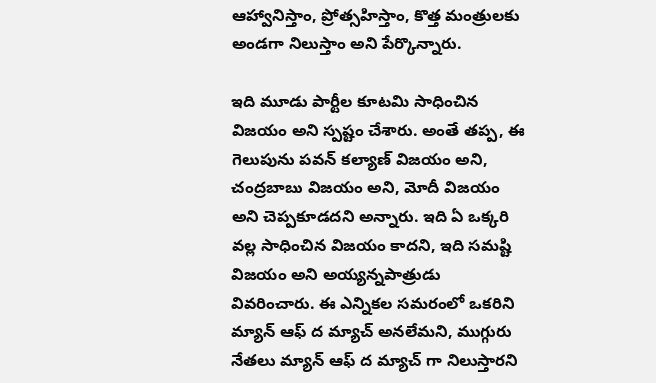ఆహ్వానిస్తాం, ప్రోత్సహిస్తాం, కొత్త మంత్రులకు అండగా నిలుస్తాం అని పేర్కొన్నారు.

ఇది మూడు పార్టీల కూటమి సాధించిన విజయం అని స్పష్టం చేశారు. అంతే తప్ప, ఈ గెలుపును పవన్ కల్యాణ్ విజయం అని, చంద్రబాబు విజయం అని, మోదీ విజయం అని చెప్పకూడదని అన్నారు. ఇది ఏ ఒక్కరి వల్ల సాధించిన విజయం కాదని, ఇది సమష్టి విజయం అని అయ్యన్నపాత్రుడు వివరించారు. ఈ ఎన్నికల సమరంలో ఒకరిని మ్యాన్ ఆఫ్ ద మ్యాచ్ అనలేమని, ముగ్గురు నేతలు మ్యాన్ ఆఫ్ ద మ్యాచ్ గా నిలుస్తారని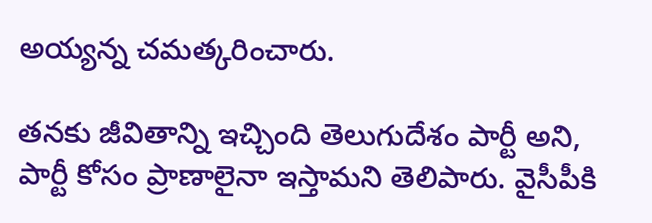అయ్యన్న చమత్కరించారు.

తనకు జీవితాన్ని ఇచ్చింది తెలుగుదేశం పార్టీ అని, పార్టీ కోసం ప్రాణాలైనా ఇస్తామని తెలిపారు. వైసీపీకి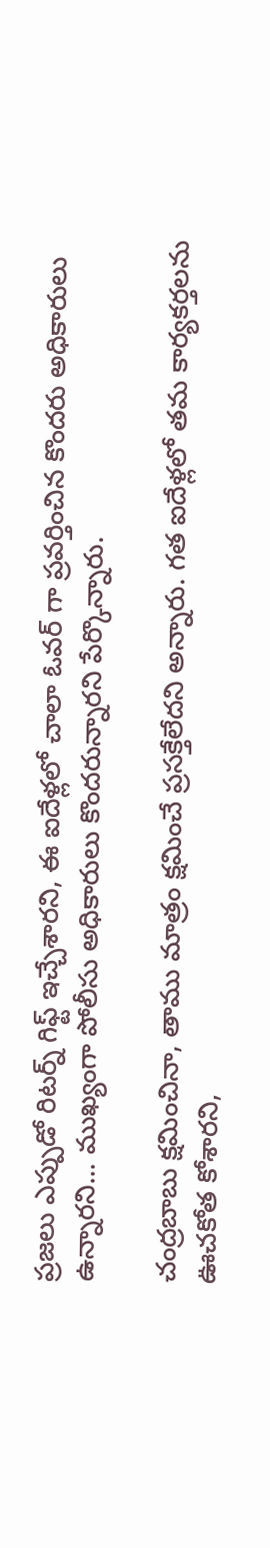ప్రజలు ఎప్పుడో రిటర్న్ గిఫ్ట్ ఇచ్చేశారని, ఈ ఐదేళ్లలో చాలా ఓవర్ గా ప్రవర్తించిన కొందరు అధికారులు ఉన్నారని... ముఖ్యంగా పోలీసు అధికారులు కొందరున్నారని పేర్కొన్నారు.

చంద్రబాబు క్షమించినా, తాము మాత్రం క్షమించే ప్రసక్తేలేదని అన్నారు. గత ఐదేళ్లలో తమ కార్యకర్తలను ఊచకోత కోశారని,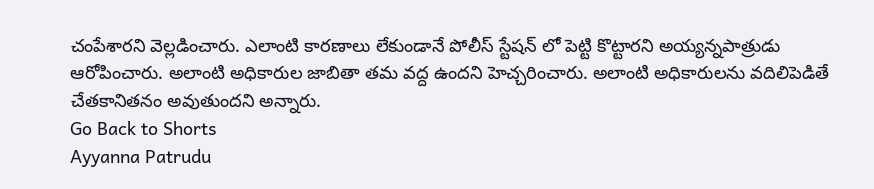చంపేశారని వెల్లడించారు. ఎలాంటి కారణాలు లేకుండానే పోలీస్ స్టేషన్ లో పెట్టి కొట్టారని అయ్యన్నపాత్రుడు ఆరోపించారు. అలాంటి అధికారుల జాబితా తమ వద్ద ఉందని హెచ్చరించారు. అలాంటి అధికారులను వదిలిపెడితే చేతకానితనం అవుతుందని అన్నారు.
Go Back to Shorts
Ayyanna Patrudu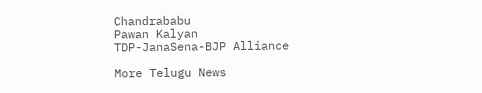Chandrababu
Pawan Kalyan
TDP-JanaSena-BJP Alliance

More Telugu News